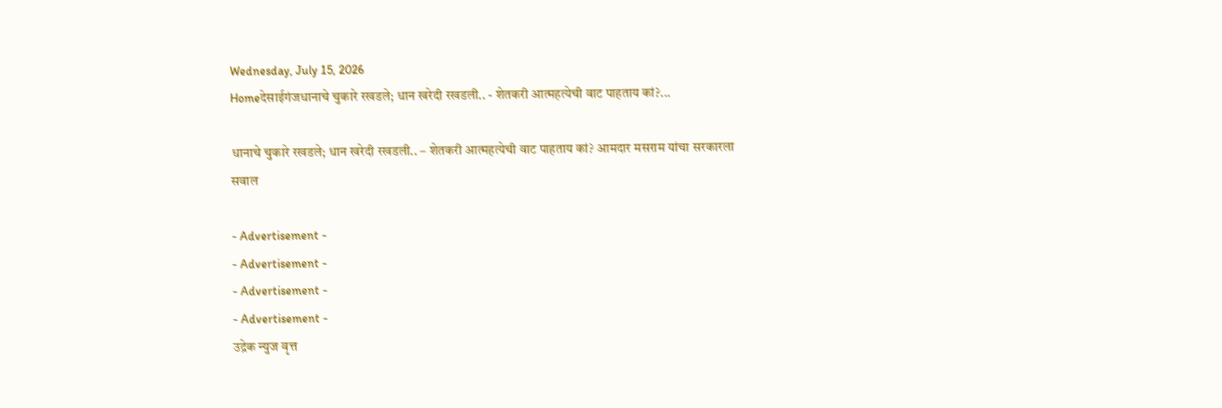Wednesday, July 15, 2026
Homeदेसाईगंजधानाचे चुकारे रखडले; धान खरेदी रखडली.. - शेतकरी आत्महत्येची वाट पाहताय कां?...

धानाचे चुकारे रखडले; धान खरेदी रखडली.. – शेतकरी आत्महत्येची वाट पाहताय कां? आमदार मसराम यांचा सरकारला सवाल

- Advertisement -
- Advertisement -
- Advertisement -
- Advertisement -
उद्रेक न्युज वृत्त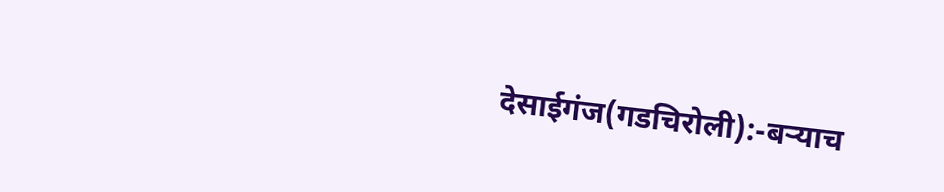देसाईगंज(गडचिरोली):-बऱ्याच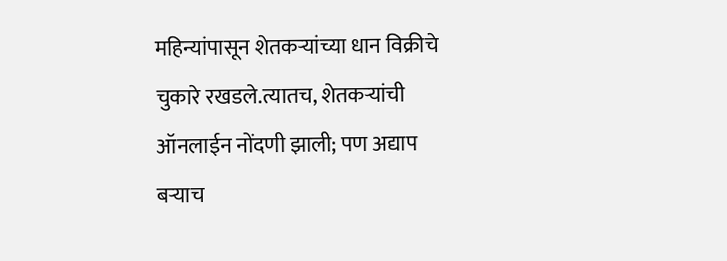महिन्यांपासून शेतकऱ्यांच्या धान विक्रीचे चुकारे रखडले.त्यातच, शेतकऱ्यांची ऑनलाईन नोंदणी झाली; पण अद्याप बऱ्याच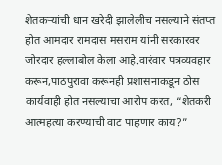शेतकऱ्यांची धान खरेदी झालेलीच नसल्याने संतप्त होत आमदार रामदास मसराम यांनी सरकारवर जोरदार हल्लाबोल केला आहे.वारंवार पत्रव्यवहार करून,पाठपुरावा करूनही प्रशासनाकडून ठोस कार्यवाही होत नसल्याचा आरोप करत, “शेतकरी आत्महत्या करण्याची वाट पाहणार काय?”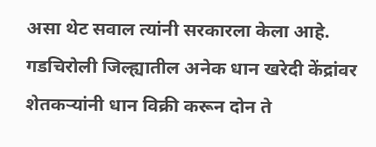असा थेट सवाल त्यांनी सरकारला केला आहे.
गडचिरोली जिल्ह्यातील अनेक धान खरेदी केंद्रांवर शेतकऱ्यांनी धान विक्री करून दोन ते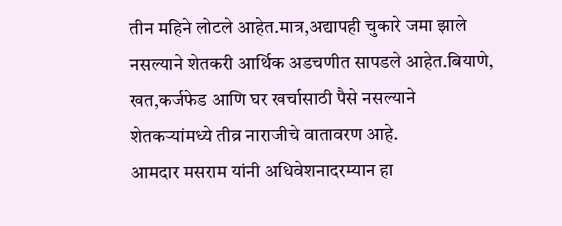तीन महिने लोटले आहेत.मात्र,अद्यापही चुकारे जमा झाले नसल्याने शेतकरी आर्थिक अडचणीत सापडले आहेत.बियाणे, खत,कर्जफेड आणि घर खर्चासाठी पैसे नसल्याने शेतकऱ्यांमध्ये तीव्र नाराजीचे वातावरण आहे.
आमदार मसराम यांनी अधिवेशनादरम्यान हा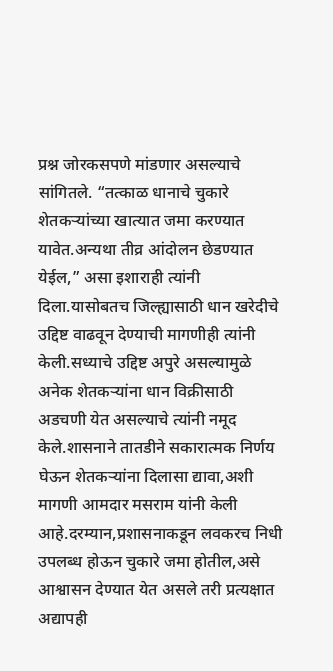प्रश्न जोरकसपणे मांडणार असल्याचे सांगितले. “तत्काळ धानाचे चुकारे शेतकऱ्यांच्या खात्यात जमा करण्यात यावेत.अन्यथा तीव्र आंदोलन छेडण्यात येईल,” असा इशाराही त्यांनी दिला.यासोबतच जिल्ह्यासाठी धान खरेदीचे उद्दिष्ट वाढवून देण्याची मागणीही त्यांनी केली.सध्याचे उद्दिष्ट अपुरे असल्यामुळे अनेक शेतकऱ्यांना धान विक्रीसाठी अडचणी येत असल्याचे त्यांनी नमूद केले.शासनाने तातडीने सकारात्मक निर्णय घेऊन शेतकऱ्यांना दिलासा द्यावा,अशी मागणी आमदार मसराम यांनी केली आहे.दरम्यान,प्रशासनाकडून लवकरच निधी उपलब्ध होऊन चुकारे जमा होतील,असे आश्वासन देण्यात येत असले तरी प्रत्यक्षात अद्यापही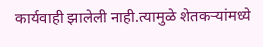कार्यवाही झालेली नाही.त्यामुळे शेतकऱ्यांमध्ये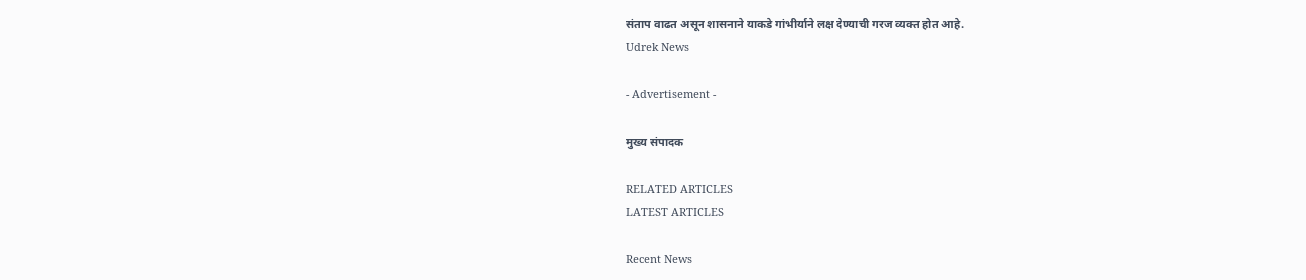संताप वाढत असून शासनाने याकडे गांभीर्याने लक्ष देण्याची गरज व्यक्त होत आहे.
Udrek News

- Advertisement -

मुख्य संपादक

RELATED ARTICLES
LATEST ARTICLES

Recent News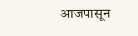आजपासून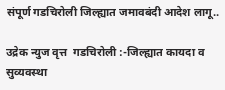संपूर्ण गडचिरोली जिल्ह्यात जमावबंदी आदेश लागू..

उद्रेक न्युज वृत्त  गडचिरोली :-जिल्ह्यात कायदा व सुव्यवस्था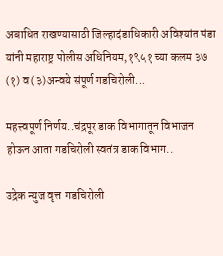अबाधित राखण्यासाठी जिल्हादंडाधिकारी अविश्यांत पंडा यांनी महाराष्ट्र पोलीस अधिनियम,१९५१ च्या कलम ३७ (१) व (३)अन्वये संपूर्ण गडचिरोली...

महत्त्वपूर्ण निर्णय..चंद्रपूर डाक विभागातून विभाजन होऊन आता गडचिरोली स्वतंत्र डाक विभाग..

उद्रेक न्युज वृत्त  गडचिरोली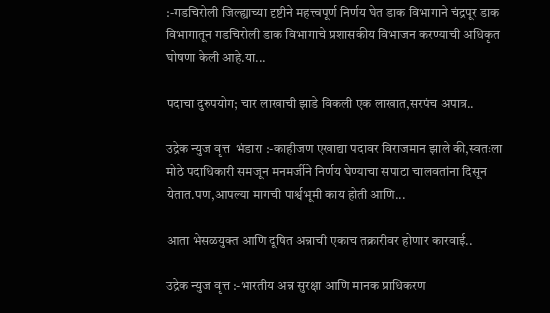:-गडचिरोली जिल्ह्याच्या दृष्टीने महत्त्वपूर्ण निर्णय घेत डाक विभागाने चंद्रपूर डाक विभागातून गडचिरोली डाक विभागाचे प्रशासकीय विभाजन करण्याची अधिकृत घोषणा केली आहे.या...

पदाचा दुरुपयोग; चार लाखाची झाडे विकली एक लाखात,सरपंच अपात्र..

उद्रेक न्युज वृत्त  भंडारा :-काहीजण एखाद्या पदावर विराजमान झाले की,स्वतःला मोठे पदाधिकारी समजून मनमर्जीने निर्णय घेण्याचा सपाटा चालवतांना दिसून येतात.पण,आपल्या मागची पार्श्वभूमी काय होती आणि...

आता भेसळयुक्त आणि दूषित अन्नाची एकाच तक्रारीवर होणार कारवाई..

उद्रेक न्युज वृत्त :-भारतीय अन्न सुरक्षा आणि मानक प्राधिकरण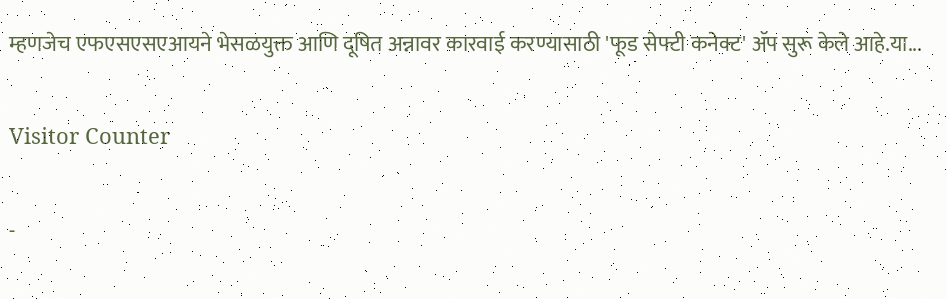म्हणजेच एफएसएसएआयने भेसळयुक्त आणि दूषित अन्नावर कारवाई करण्यासाठी 'फूड सेफ्टी कनेक्ट' ॲप सुरू केले आहे.या...

Visitor Counter

-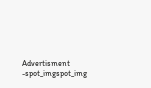Advertisment -spot_imgspot_img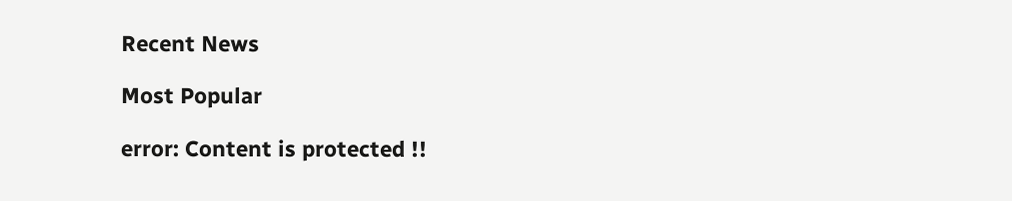Recent News

Most Popular

error: Content is protected !!